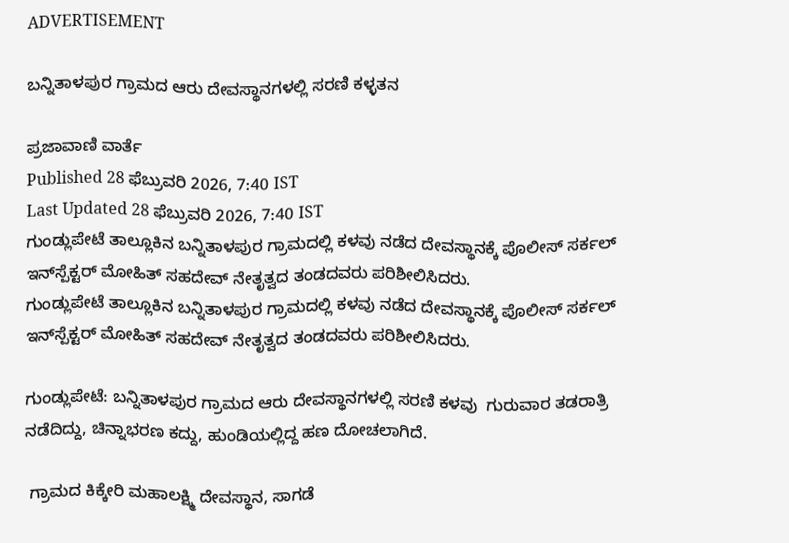ADVERTISEMENT

ಬನ್ನಿತಾಳಪುರ ಗ್ರಾಮದ ಆರು ದೇವಸ್ಥಾನಗಳಲ್ಲಿ ಸರಣಿ ಕಳ್ಳತನ

ಪ್ರಜಾವಾಣಿ ವಾರ್ತೆ
Published 28 ಫೆಬ್ರುವರಿ 2026, 7:40 IST
Last Updated 28 ಫೆಬ್ರುವರಿ 2026, 7:40 IST
ಗುಂಡ್ಲುಪೇಟೆ ತಾಲ್ಲೂಕಿನ ಬನ್ನಿತಾಳಪುರ ಗ್ರಾಮದಲ್ಲಿ ಕಳವು ನಡೆದ ದೇವಸ್ಥಾನಕ್ಕೆ ಪೊಲೀಸ್‌ ಸರ್ಕಲ್ ಇನ್‌ಸ್ಪೆಕ್ಟರ್ ಮೋಹಿತ್ ಸಹದೇವ್ ನೇತೃತ್ವದ ತಂಡದವರು ಪರಿಶೀಲಿಸಿದರು.
ಗುಂಡ್ಲುಪೇಟೆ ತಾಲ್ಲೂಕಿನ ಬನ್ನಿತಾಳಪುರ ಗ್ರಾಮದಲ್ಲಿ ಕಳವು ನಡೆದ ದೇವಸ್ಥಾನಕ್ಕೆ ಪೊಲೀಸ್‌ ಸರ್ಕಲ್ ಇನ್‌ಸ್ಪೆಕ್ಟರ್ ಮೋಹಿತ್ ಸಹದೇವ್ ನೇತೃತ್ವದ ತಂಡದವರು ಪರಿಶೀಲಿಸಿದರು.

ಗುಂಡ್ಲುಪೇಟೆ: ಬನ್ನಿತಾಳಪುರ ಗ್ರಾಮದ ಆರು ದೇವಸ್ಥಾನಗಳಲ್ಲಿ ಸರಣಿ ಕಳವು  ಗುರುವಾರ ತಡರಾತ್ರಿ ನಡೆದಿದ್ದು, ಚಿನ್ನಾಭರಣ ಕದ್ದು, ಹುಂಡಿಯಲ್ಲಿದ್ದ ಹಣ ದೋಚಲಾಗಿದೆ.

 ಗ್ರಾಮದ ಕಿಕ್ಕೇರಿ ಮಹಾಲಕ್ಷ್ಮಿ ದೇವಸ್ಥಾನ, ಸಾಗಡೆ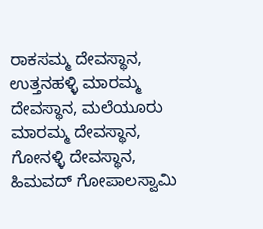ರಾಕಸಮ್ಮ ದೇವಸ್ಥಾನ, ಉತ್ತನಹಳ್ಳಿ ಮಾರಮ್ಮ ದೇವಸ್ಥಾನ, ಮಲೆಯೂರು ಮಾರಮ್ಮ ದೇವಸ್ಥಾನ, ಗೋನಳ್ಳಿ ದೇವಸ್ಥಾನ, ಹಿಮವದ್ ಗೋಪಾಲಸ್ವಾಮಿ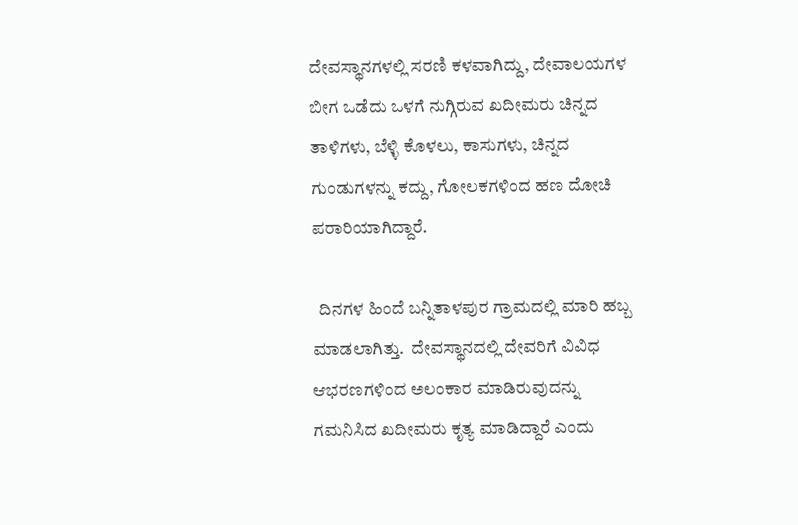ದೇವಸ್ಥಾನಗಳಲ್ಲಿ ಸರಣಿ ಕಳವಾಗಿದ್ದು, ದೇವಾಲಯಗಳ ಬೀಗ ಒಡೆದು ಒಳಗೆ ನುಗ್ಗಿರುವ ಖದೀಮರು ಚಿನ್ನದ ತಾಳಿಗಳು, ಬೆಳ್ಳಿ ಕೊಳಲು, ಕಾಸುಗಳು, ಚಿನ್ನದ ಗುಂಡುಗಳನ್ನು ಕದ್ದು, ಗೋಲಕಗಳಿಂದ ಹಣ ದೋಚಿ ಪರಾರಿಯಾಗಿದ್ದಾರೆ.

  ದಿನಗಳ ಹಿಂದೆ ಬನ್ನಿತಾಳಪುರ ಗ್ರಾಮದಲ್ಲಿ ಮಾರಿ ಹಬ್ಬ ಮಾಡಲಾಗಿತ್ತು.  ದೇವಸ್ಥಾನದಲ್ಲಿ ದೇವರಿಗೆ ವಿವಿಧ ಆಭರಣಗಳಿಂದ ಅಲಂಕಾರ ಮಾಡಿರುವುದನ್ನು ಗಮನಿಸಿದ ಖದೀಮರು ಕೃತ್ಯ ಮಾಡಿದ್ದಾರೆ ಎಂದು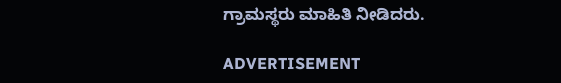ಗ್ರಾಮಸ್ಥರು ಮಾಹಿತಿ ನೀಡಿದರು.

ADVERTISEMENT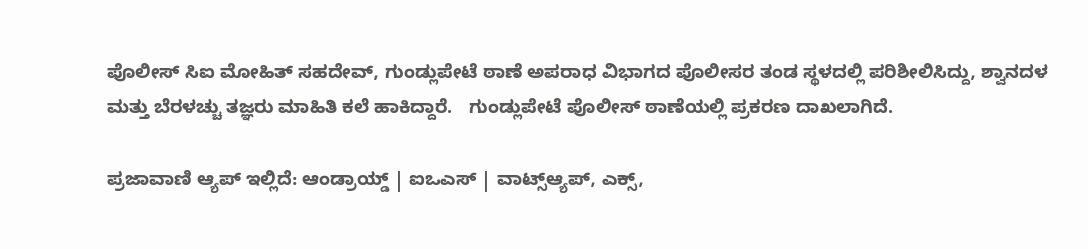ಪೊಲೀಸ್‌ ಸಿಐ ಮೋಹಿತ್ ಸಹದೇವ್, ಗುಂಡ್ಲುಪೇಟೆ ಠಾಣೆ ಅಪರಾಧ ವಿಭಾಗದ ಪೊಲೀಸರ ತಂಡ ಸ್ಥಳದಲ್ಲಿ ಪರಿಶೀಲಿಸಿದ್ದು, ಶ್ವಾನದಳ ಮತ್ತು ಬೆರಳಚ್ಚು ತಜ್ಞರು ಮಾಹಿತಿ ಕಲೆ ಹಾಕಿದ್ದಾರೆ.   ಗುಂಡ್ಲುಪೇಟೆ ಪೊಲೀಸ್ ಠಾಣೆಯಲ್ಲಿ ಪ್ರಕರಣ ದಾಖಲಾಗಿದೆ.

ಪ್ರಜಾವಾಣಿ ಆ್ಯಪ್ ಇಲ್ಲಿದೆ: ಆಂಡ್ರಾಯ್ಡ್ | ಐಒಎಸ್ | ವಾಟ್ಸ್ಆ್ಯಪ್, ಎಕ್ಸ್,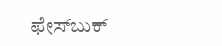ಫೇಸ್‌ಬುಕ್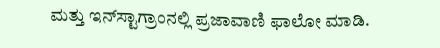ಮತ್ತು ಇನ್‌ಸ್ಟಾಗ್ರಾಂನಲ್ಲಿ ಪ್ರಜಾವಾಣಿ ಫಾಲೋ ಮಾಡಿ.